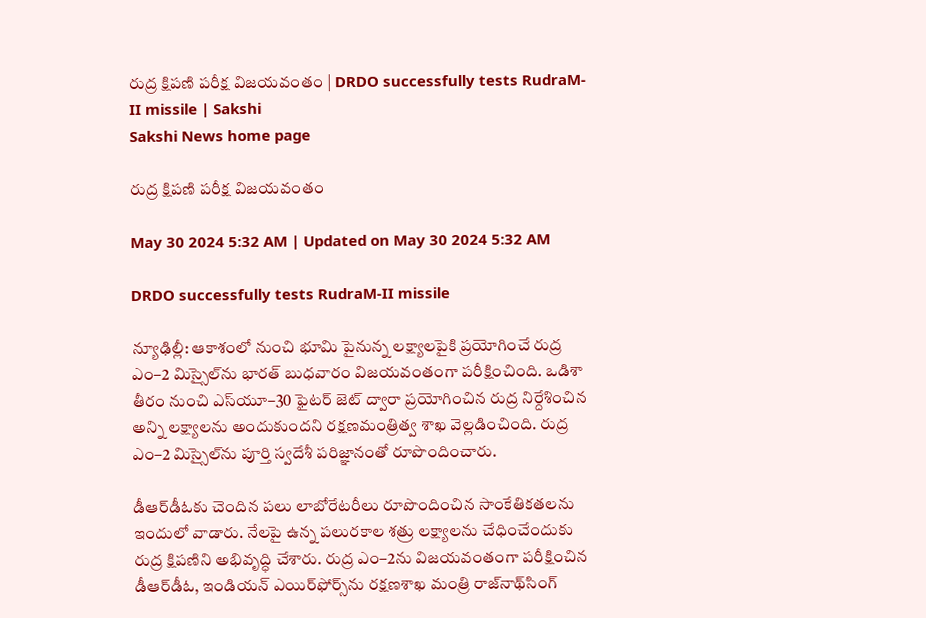రుద్ర క్షిపణి పరీక్ష విజయవంతం | DRDO successfully tests RudraM-II missile | Sakshi
Sakshi News home page

రుద్ర క్షిపణి పరీక్ష విజయవంతం

May 30 2024 5:32 AM | Updated on May 30 2024 5:32 AM

DRDO successfully tests RudraM-II missile

న్యూఢిల్లీ: ఆకాశంలో నుంచి భూమి పైనున్న లక్ష్యాలపైకి ప్రయోగించే రుద్ర ఎం–2 మిస్సైల్‌ను భారత్‌ బుధవారం విజయవంతంగా పరీక్షించింది. ఒడిశా తీరం నుంచి ఎస్‌యూ–30 ఫైటర్‌ జెట్‌ ద్వారా ప్రయోగించిన రుద్ర నిర్దేశించిన అన్ని లక్ష్యాలను అందుకుందని రక్షణమంత్రిత్వ శాఖ వెల్లడించింది. రుద్ర ఎం–2 మిస్సైల్‌ను పూర్తి స్వదేశీ పరిజ్ఞానంతో రూపొందించారు.

డీఆర్‌డీఓకు చెందిన పలు లాబోరేటరీలు రూపొందించిన సాంకేతికతలను ఇందులో వాడారు. నేలపై ఉన్న పలురకాల శత్రు లక్ష్యాలను చేధించేందుకు రుద్ర క్షిపణిని అభివృద్ధి చేశారు. రుద్ర ఎం–2ను విజయవంతంగా పరీక్షించిన డీఆర్‌డీఓ, ఇండియన్‌ ఎయిర్‌ఫోర్స్‌ను రక్షణశాఖ మంత్రి రాజ్‌నాథ్‌సింగ్‌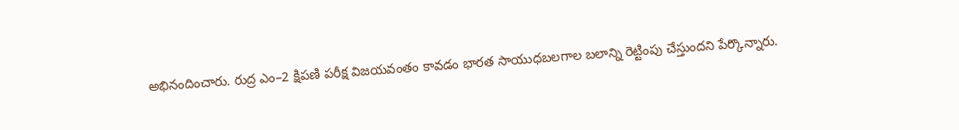అభినందించారు. రుద్ర ఎం–2 క్షిపణి పరీక్ష విజయవంతం కావడం భారత సాయుధబలగాల బలాన్ని రెట్టింపు చేస్తుందని పేర్కొన్నారు.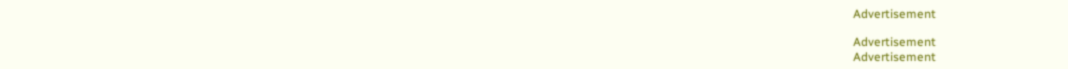Advertisement

Advertisement
Advertisement